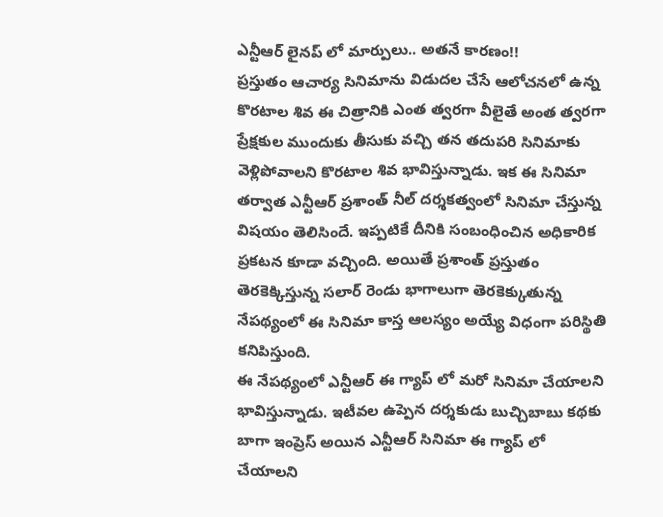ఎన్టీఆర్ లైనప్ లో మార్పులు.. అతనే కారణం!!
ప్రస్తుతం ఆచార్య సినిమాను విడుదల చేసే ఆలోచనలో ఉన్న కొరటాల శివ ఈ చిత్రానికి ఎంత త్వరగా వీలైతే అంత త్వరగా ప్రేక్షకుల ముందుకు తీసుకు వచ్చి తన తదుపరి సినిమాకు వెళ్లిపోవాలని కొరటాల శివ భావిస్తున్నాడు. ఇక ఈ సినిమా తర్వాత ఎన్టీఆర్ ప్రశాంత్ నీల్ దర్శకత్వంలో సినిమా చేస్తున్న విషయం తెలిసిందే. ఇప్పటికే దీనికి సంబంధించిన అధికారిక ప్రకటన కూడా వచ్చింది. అయితే ప్రశాంత్ ప్రస్తుతం తెరకెక్కిస్తున్న సలార్ రెండు భాగాలుగా తెరకెక్కుతున్న నేపథ్యంలో ఈ సినిమా కాస్త ఆలస్యం అయ్యే విధంగా పరిస్థితి కనిపిస్తుంది.
ఈ నేపథ్యంలో ఎన్టీఆర్ ఈ గ్యాప్ లో మరో సినిమా చేయాలని భావిస్తున్నాడు. ఇటీవల ఉప్పెన దర్శకుడు బుచ్చిబాబు కథకు బాగా ఇంప్రెస్ అయిన ఎన్టీఆర్ సినిమా ఈ గ్యాప్ లో చేయాలని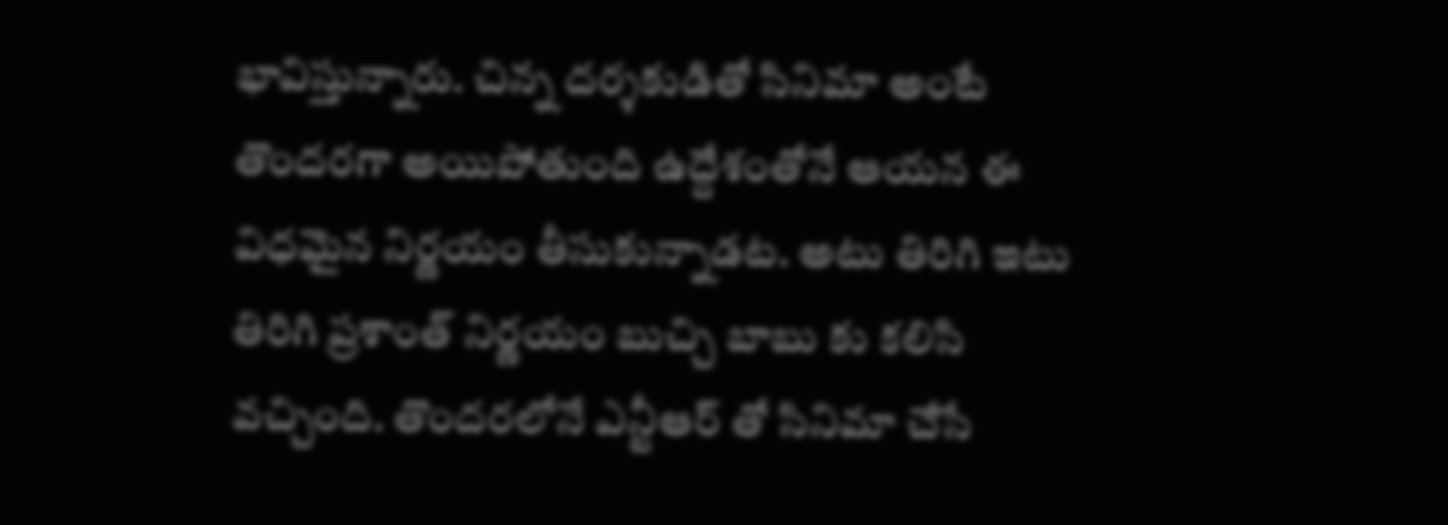భావిస్తున్నారు. చిన్న దర్శకుడితో సినిమా అంటే తొందరగా అయిపోతుంది ఉద్దేశంతోనే ఆయన ఈ విధమైన నిర్ణయం తీసుకున్నాడట. అటు తిరిగి ఇటు తిరిగి ప్రశాంత్ నిర్ణయం బుచ్చి బాబు కు కలిసి వచ్చింది. తొందరలోనే ఎన్టీఆర్ తో సినిమా చేసే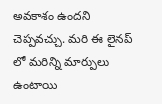అవకాశం ఉందని చెప్పవచ్చు. మరి ఈ లైనప్ లో మరిన్ని మార్పులు ఉంటాయి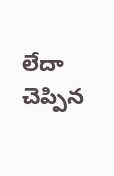లేదా చెప్పిన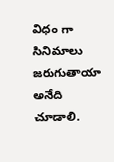విధం గా సినిమాలు జరుగుతాయా అనేది చూడాలి.